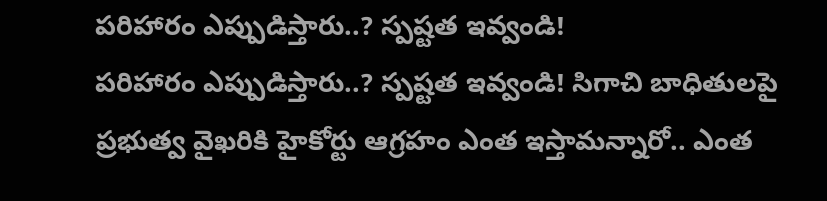పరిహారం ఎప్పుడిస్తారు..? స్పష్టత ఇవ్వండి!
పరిహారం ఎప్పుడిస్తారు..? స్పష్టత ఇవ్వండి! సిగాచి బాధితులపై ప్రభుత్వ వైఖరికి హైకోర్టు ఆగ్రహం ఎంత ఇస్తామన్నారో.. ఎంత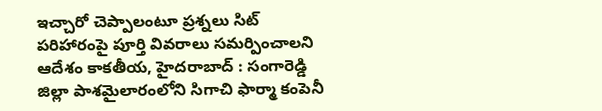ఇచ్చారో చెప్పాలంటూ ప్రశ్నలు సిట్ పరిహారంపై పూర్తి వివరాలు సమర్పించాలని ఆదేశం కాకతీయ, హైదరాబాద్ : సంగారెడ్డి జిల్లా పాశమైలారంలోని సిగాచి ఫార్మా కంపెనీ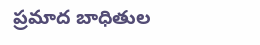ప్రమాద బాధితుల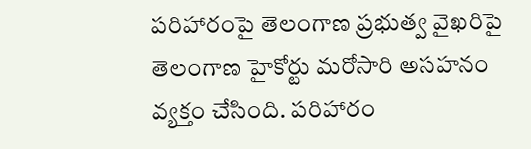పరిహారంపై తెలంగాణ ప్రభుత్వ వైఖరిపై తెలంగాణ హైకోర్టు మరోసారి అసహనం వ్యక్తం చేసింది. పరిహారం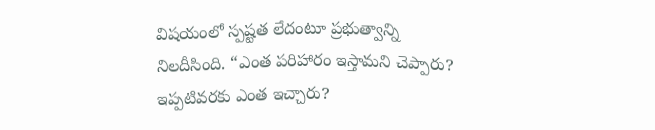విషయంలో స్పష్టత లేదంటూ ప్రభుత్వాన్ని నిలదీసింది. “ఎంత పరిహారం ఇస్తామని చెప్పారు? ఇప్పటివరకు ఎంత ఇచ్చారు?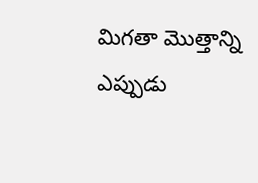మిగతా మొత్తాన్ని ఎప్పుడు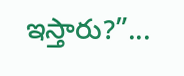ఇస్తారు?”...